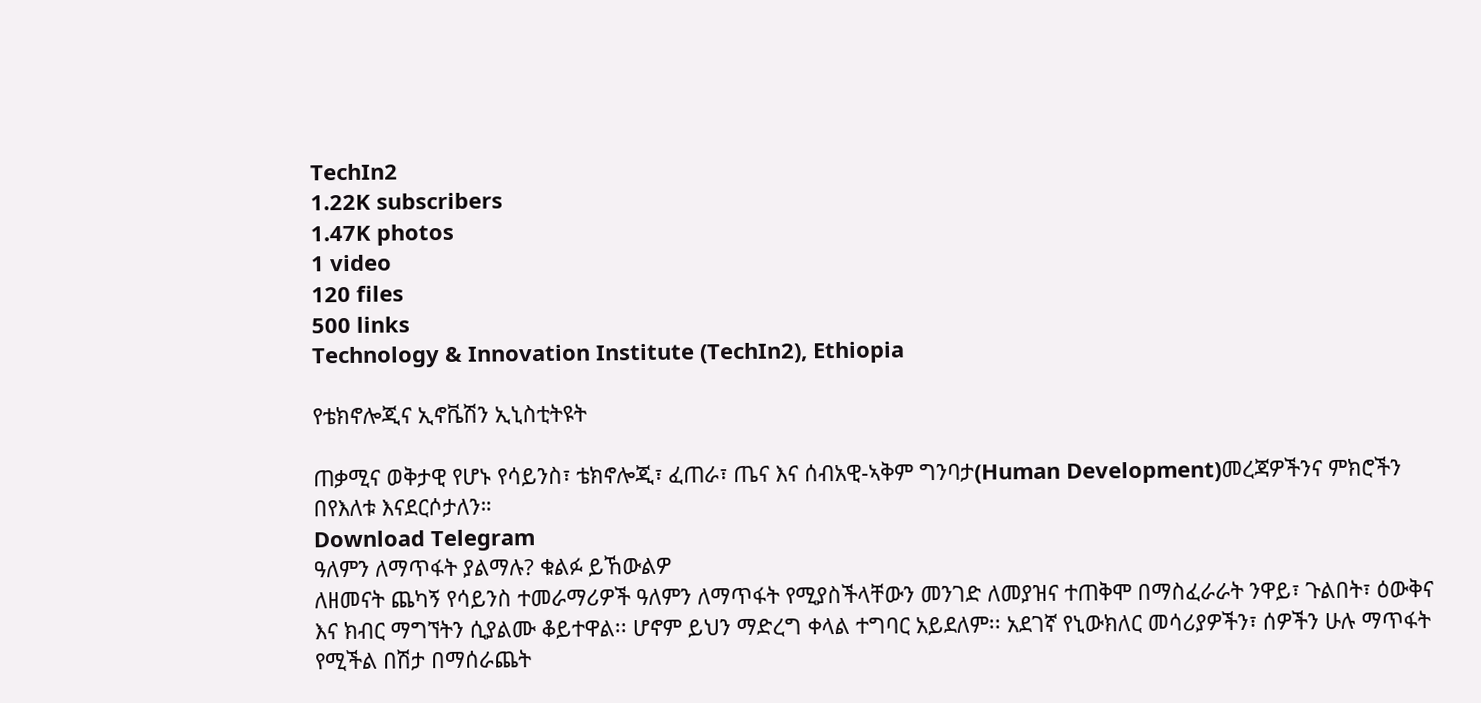TechIn2
1.22K subscribers
1.47K photos
1 video
120 files
500 links
Technology & Innovation Institute (TechIn2), Ethiopia

የቴክኖሎጂና ኢኖቬሽን ኢኒስቲትዩት

ጠቃሚና ወቅታዊ የሆኑ የሳይንስ፣ ቴክኖሎጂ፣ ፈጠራ፣ ጤና እና ሰብአዊ-ኣቅም ግንባታ(Human Development)መረጃዎችንና ምክሮችን በየእለቱ እናደርሶታለን።
Download Telegram
ዓለምን ለማጥፋት ያልማሉ? ቁልፉ ይኸውልዎ
ለዘመናት ጨካኝ የሳይንስ ተመራማሪዎች ዓለምን ለማጥፋት የሚያስችላቸውን መንገድ ለመያዝና ተጠቅሞ በማስፈራራት ንዋይ፣ ጉልበት፣ ዕውቅና እና ክብር ማግኘትን ሲያልሙ ቆይተዋል፡፡ ሆኖም ይህን ማድረግ ቀላል ተግባር አይደለም፡፡ አደገኛ የኒውክለር መሳሪያዎችን፣ ሰዎችን ሁሉ ማጥፋት የሚችል በሽታ በማሰራጨት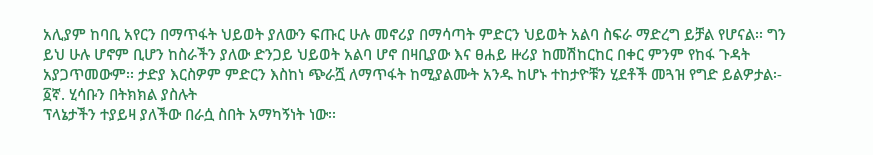አሊያም ከባቢ አየርን በማጥፋት ህይወት ያለውን ፍጡር ሁሉ መኖሪያ በማሳጣት ምድርን ህይወት አልባ ስፍራ ማድረግ ይቻል የሆናል፡፡ ግን ይህ ሁሉ ሆኖም ቢሆን ከስራችን ያለው ድንጋይ ህይወት አልባ ሆኖ በዛቢያው እና ፀሐይ ዙሪያ ከመሽከርከር በቀር ምንም የከፋ ጉዳት አያጋጥመውም፡፡ ታድያ እርስዎም ምድርን እስከነ ጭራሿ ለማጥፋት ከሚያልሙት አንዱ ከሆኑ ተከታዮቹን ሂደቶች መጓዝ የግድ ይልዎታል፡-
፩ኛ. ሂሳቡን በትክክል ያስሉት
ፕላኔታችን ተያይዛ ያለችው በራሷ ስበት አማካኝነት ነው፡፡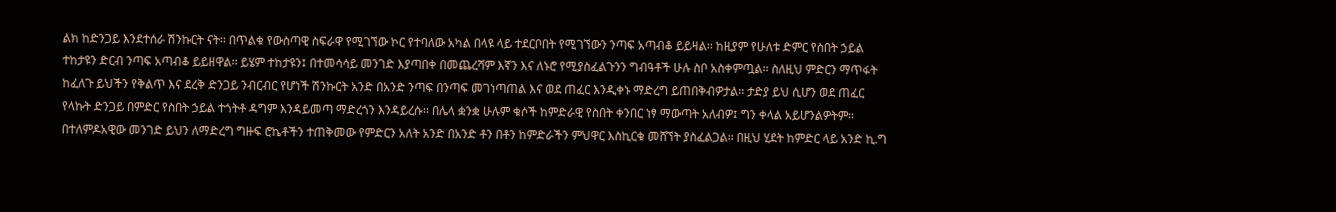ልክ ከድንጋይ እንደተሰራ ሽንኩርት ናት፡፡ በጥልቁ የውስጣዊ ስፍራዋ የሚገኘው ኮር የተባለው አካል በላዩ ላይ ተደርቦበት የሚገኘውን ንጣፍ አጣብቆ ይይዛል፡፡ ከዚያም የሁለቱ ድምር የስበት ኃይል ተከታዩን ድርብ ንጣፍ አጣብቆ ይይዘዋል፡፡ ይሄም ተከታዩን፤ በተመሳሳይ መንገድ እያጣበቀ በመጨረሻም እኛን እና ለኑሮ የሚያስፈልጉንን ግብዓቶች ሁሉ ስቦ አስቀምጧል፡፡ ስለዚህ ምድርን ማጥፋት ከፈለጉ ይህችን የቅልጥ እና ደረቅ ድንጋይ ንብርብር የሆነች ሽንኩርት አንድ በአንድ ንጣፍ በንጣፍ መገነጣጠል እና ወደ ጠፈር እንዲቀኑ ማድረግ ይጠበቅብዎታል፡፡ ታድያ ይህ ሲሆን ወደ ጠፈር የላኩት ድንጋይ በምድር የስበት ኃይል ተጎትቶ ዳግም እንዳይመጣ ማድረጎን እንዳይረሱ፡፡ በሌላ ቋንቋ ሁሉም ቁሶች ከምድራዊ የስበት ቀንበር ነፃ ማውጣት አለብዎ፤ ግን ቀላል አይሆንልዎትም፡፡
በተለምዶአዊው መንገድ ይህን ለማድረግ ግዙፍ ሮኬቶችን ተጠቅመው የምድርን አለት አንድ በአንድ ቶን በቶን ከምድራችን ምህዋር እስኪርቁ መሸኘት ያስፈልጋል፡፡ በዚህ ሂደት ከምድር ላይ አንድ ኪ.ግ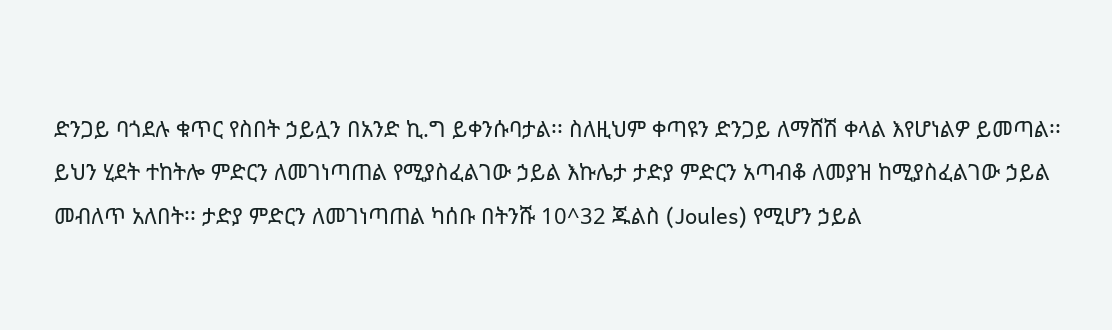ድንጋይ ባጎደሉ ቁጥር የስበት ኃይሏን በአንድ ኪ.ግ ይቀንሱባታል፡፡ ስለዚህም ቀጣዩን ድንጋይ ለማሸሽ ቀላል እየሆነልዎ ይመጣል፡፡
ይህን ሂደት ተከትሎ ምድርን ለመገነጣጠል የሚያስፈልገው ኃይል እኩሌታ ታድያ ምድርን አጣብቆ ለመያዝ ከሚያስፈልገው ኃይል መብለጥ አለበት፡፡ ታድያ ምድርን ለመገነጣጠል ካሰቡ በትንሹ 10^32 ጁልስ (Joules) የሚሆን ኃይል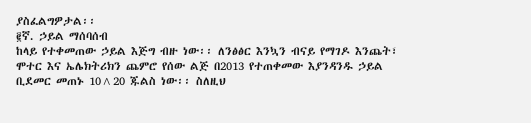ያስፈልግዎታል፡፡
፪ኛ. ኃይል ማሰባሰብ
ከላይ የተቀመጠው ኃይል እጅግ ብዙ ነው፡፡ ለንፅፅር እንኳን ብናይ የማገዶ እንጨት፣ ሞተር እና ኤሌክትሪክን ጨምሮ የሰው ልጅ በ2013 የተጠቀመው እያንዳንዱ ኃይል ቢደመር መጠኑ 10^20 ጁልስ ነው፡፡ ስለዚህ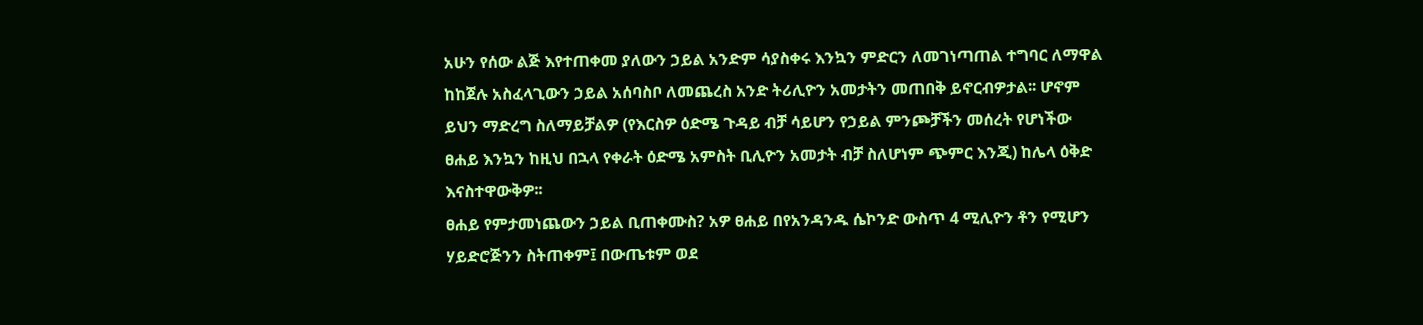አሁን የሰው ልጅ እየተጠቀመ ያለውን ኃይል አንድም ሳያስቀሩ እንኳን ምድርን ለመገነጣጠል ተግባር ለማዋል ከከጀሉ አስፈላጊውን ኃይል አሰባስቦ ለመጨረስ አንድ ትሪሊዮን አመታትን መጠበቅ ይኖርብዎታል፡፡ ሆኖም ይህን ማድረግ ስለማይቻልዎ (የእርስዎ ዕድሜ ጉዳይ ብቻ ሳይሆን የኃይል ምንጮቻችን መሰረት የሆነችው ፀሐይ እንኳን ከዚህ በኋላ የቀራት ዕድሜ አምስት ቢሊዮን አመታት ብቻ ስለሆነም ጭምር እንጂ) ከሌላ ዕቅድ እናስተዋውቅዎ፡፡
ፀሐይ የምታመነጨውን ኃይል ቢጠቀሙስ? አዎ ፀሐይ በየአንዳንዱ ሴኮንድ ውስጥ 4 ሚሊዮን ቶን የሚሆን ሃይድሮጅንን ስትጠቀም፤ በውጤቱም ወደ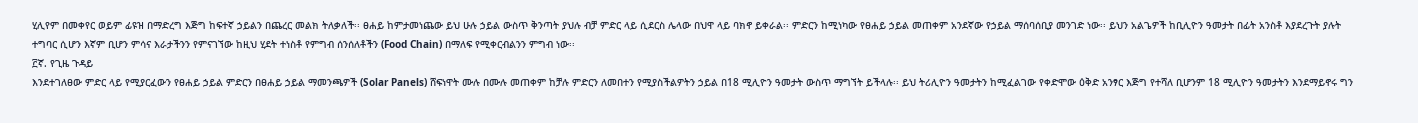ሂሊየም በመቀየር ወይም ፊዩዝ በማድረግ እጅግ ከፍተኛ ኃይልን በጨረር መልክ ትለቃለች፡፡ ፀሐይ ከምታመነጨው ይህ ሁሉ ኃይል ውስጥ ቅንጣት ያህሉ ብቻ ምድር ላይ ሲደርስ ሌላው በህዋ ላይ ባክኖ ይቀራል፡፡ ምድርን ከሚነካው የፀሐይ ኃይል መጠቀም አንደኛው የኃይል ማሰባሰቢያ መንገድ ነው፡፡ ይህን አልጌዎች ከቢሊዮን ዓመታት በፊት አንስቶ እያደረጉት ያሉት ተግባር ሲሆን እኛም ቢሆን ምሳና እራታችንን የምናገኘው ከዚህ ሂደት ተነስቶ የምግብ ሰንሰለቶችን (Food Chain) በማለፍ የሚቀርብልንን ምግብ ነው፡፡
፫ኛ. የጊዜ ጉዳይ
እንደተገለፀው ምድር ላይ የሚያርፈውን የፀሐይ ኃይል ምድርን በፀሐይ ኃይል ማመንጫዎች (Solar Panels) ሸፍነዋት ሙሉ በሙሉ መጠቀም ከቻሉ ምድርን ለመበተን የሚያስችልዎትን ኃይል በ18 ሚሊዮን ዓመታት ውስጥ ማግኘት ይችላሉ፡፡ ይህ ትሪሊዮን ዓመታትን ከሚፈልገው የቀድሞው ዕቅድ አንፃር እጅግ የተሻለ ቢሆንም 18 ሚሊዮን ዓመታትን እንደማይኖሩ ግን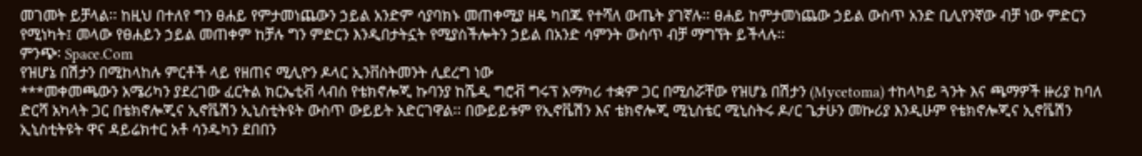መገመት ይቻላል፡፡ ከዚህ በተለየ ግን ፀሐይ የምታመነጨውን ኃይል አንድም ሳያባክኑ መጠቀሚያ ዘዴ ካበጁ የተሻለ ውጤት ያገኛሉ፡፡ ፀሐይ ከምታመነጨው ኃይል ውስጥ አንድ ቢሊየንኛው ብቻ ነው ምድርን የሚነካት፤ መላው የፀሐይን ኃይል መጠቀም ከቻሉ ግን ምድርን እንዲበታትኗት የሚያስችሎትን ኃይል በአንድ ሳምንት ውስጥ ብቻ ማግኘት ይችላሉ፡፡
ምንጭ፡ Space.Com
የዝሆኔ በሽታን በሚከላከሉ ምርቶች ላይ የዘጠና ሚሊዮን ዶላር ኢንቨስትመንት ሊደረግ ነው
***መቀመጫውን አሜሪካን ያደረገው ፈርትል ክርኤቲቭ ላብስ የቴክኖሎጂ ኩባንያ ከሼዲ ግሮቭ ግሩፕ አማካሪ ተቋም ጋር በሚሰሯቸው የዝሆኔ በሽታን (Mycetoma) ተከላካይ ጓንት እና ጫማዎች ዙሪያ ከባለ ድርሻ አካላት ጋር በቴክኖሎጂና ኢኖቬሽን ኢኒስቲትዩት ውስጥ ውይይት አድርገዋል፡፡ በውይይቱም የኢኖቬሽን እና ቴክኖሎጂ ሚኒስቴር ሚኒስትሩ ዶ/ር ጌታሁን መኩሪያ እንዲሁም የቴክኖሎጂና ኢኖቬሽን ኢኒስቲትዩት ዋና ዳይሬክተር አቶ ሳንዱካን ደበበን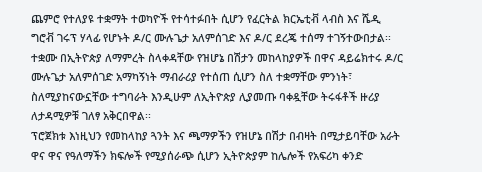ጨምሮ የተለያዩ ተቋማት ተወካዮች የተሳተፉበት ሲሆን የፈርትል ክርኤቲቭ ላብስ እና ሼዲ ግሮቭ ገሩፕ ሃላፊ የሆኑት ዶ/ር ሙሉጌታ አለምሰገድ እና ዶ/ር ደረጄ ተሰማ ተገኝተውበታል፡፡ ተቋሙ በኢትዮጵያ ለማምረት ስላቀዳቸው የዝሆኔ በሽታን መከላከያዎች በዋና ዳይሬክተሩ ዶ/ር ሙሉጌታ አለምሰገድ አማካኝነት ማብራሪያ የተሰጠ ሲሆን ስለ ተቋማቸው ምንነት፣ ስለሚያከናውኗቸው ተግባራት እንዲሁም ለኢትዮጵያ ሊያመጡ ባቀዷቸው ትሩፋቶች ዙሪያ ለታዳሚዎቹ ገለፃ አቅርበዋል፡፡
ፕሮጀክቱ እነዚህን የመከላከያ ጓንት እና ጫማዎችን የዝሆኔ በሽታ በብዛት በሚታይባቸው አራት ዋና ዋና የዓለማችን ክፍሎች የሚያሰራጭ ሲሆን ኢትዮጵያም ከሌሎች የአፍሪካ ቀንድ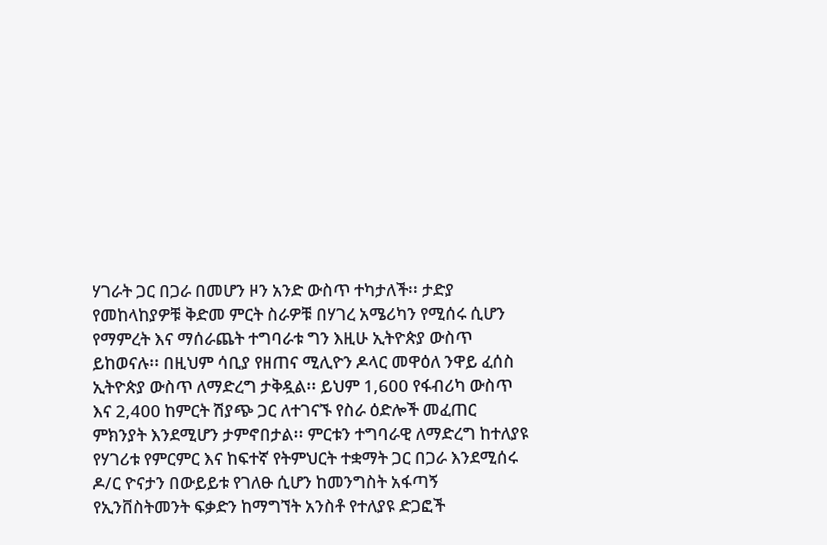ሃገራት ጋር በጋራ በመሆን ዞን አንድ ውስጥ ተካታለች፡፡ ታድያ የመከላከያዎቹ ቅድመ ምርት ስራዎቹ በሃገረ አሜሪካን የሚሰሩ ሲሆን የማምረት እና ማሰራጨት ተግባራቱ ግን እዚሁ ኢትዮጵያ ውስጥ ይከወናሉ፡፡ በዚህም ሳቢያ የዘጠና ሚሊዮን ዶላር መዋዕለ ንዋይ ፈሰስ ኢትዮጵያ ውስጥ ለማድረግ ታቅዷል፡፡ ይህም 1,600 የፋብሪካ ውስጥ እና 2,400 ከምርት ሽያጭ ጋር ለተገናኙ የስራ ዕድሎች መፈጠር ምክንያት እንደሚሆን ታምኖበታል፡፡ ምርቱን ተግባራዊ ለማድረግ ከተለያዩ የሃገሪቱ የምርምር እና ከፍተኛ የትምህርት ተቋማት ጋር በጋራ እንደሚሰሩ ዶ/ር ዮናታን በውይይቱ የገለፁ ሲሆን ከመንግስት አፋጣኝ የኢንቨስትመንት ፍቃድን ከማግኘት አንስቶ የተለያዩ ድጋፎች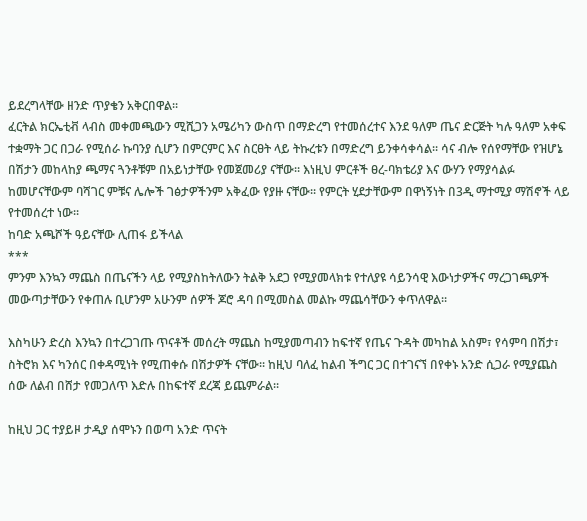ይደረግላቸው ዘንድ ጥያቄን አቅርበዋል፡፡
ፈርትል ክርኤቲቭ ላብስ መቀመጫውን ሚሺጋን አሜሪካን ውስጥ በማድረግ የተመሰረተና እንደ ዓለም ጤና ድርጅት ካሉ ዓለም አቀፍ ተቋማት ጋር በጋራ የሚሰራ ኩባንያ ሲሆን በምርምር እና ስርፀት ላይ ትኩረቱን በማድረግ ይንቀሳቀሳል፡፡ ሳና ብሎ የሰየማቸው የዝሆኔ በሽታን መከላከያ ጫማና ጓንቶቹም በአይነታቸው የመጀመሪያ ናቸው፡፡ እነዚህ ምርቶች ፀረ-ባክቴሪያ እና ውሃን የማያሳልፉ ከመሆናቸውም ባሻገር ምቹና ሌሎች ገፅታዎችንም አቅፈው የያዙ ናቸው፡፡ የምርት ሂደታቸውም በዋነኝነት በ3ዲ ማተሚያ ማሽኖች ላይ የተመሰረተ ነው፡፡
ከባድ አጫሾች ዓይናቸው ሊጠፋ ይችላል
***
ምንም እንኳን ማጨስ በጤናችን ላይ የሚያስከትለውን ትልቅ አደጋ የሚያመላክቱ የተለያዩ ሳይንሳዊ እውነታዎችና ማረጋገጫዎች መውጣታቸውን የቀጠሉ ቢሆንም አሁንም ሰዎች ጆሮ ዳባ በሚመስል መልኩ ማጨሳቸውን ቀጥለዋል፡፡

እስካሁን ድረስ እንኳን በተረጋገጡ ጥናቶች መሰረት ማጨስ ከሚያመጣብን ከፍተኛ የጤና ጉዳት መካከል አስም፣ የሳምባ በሽታ፣ ስትሮክ እና ካንሰር በቀዳሚነት የሚጠቀሱ በሽታዎች ናቸው፡፡ ከዚህ ባለፈ ከልብ ችግር ጋር በተገናኘ በየቀኑ አንድ ሲጋራ የሚያጨስ ሰው ለልብ በሸታ የመጋለጥ እድሉ በከፍተኛ ደረጃ ይጨምራል፡፡

ከዚህ ጋር ተያይዞ ታዲያ ሰሞኑን በወጣ አንድ ጥናት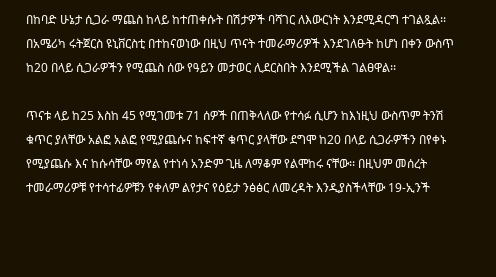በከባድ ሁኔታ ሲጋራ ማጨስ ከላይ ከተጠቀሱት በሽታዎች ባሻገር ለእውርነት እንደሚዳርግ ተገልጿል፡፡ በአሜሪካ ሩትጀርስ ዩኒቨርስቲ በተከናወነው በዚህ ጥናት ተመራማሪዎች እንደገለፁት ከሆነ በቀን ውስጥ ከ20 በላይ ሲጋራዎችን የሚጨስ ሰው የዓይን መታወር ሊደርስበት እንደሚችል ገልፀዋል፡፡

ጥናቱ ላይ ከ25 እስከ 45 የሚገመቱ 71 ሰዎች በጠቅላለው የተሳፉ ሲሆን ከእነዚህ ውስጥም ትንሽ ቁጥር ያለቸው አልፎ አልፎ የሚያጨሱና ከፍተኛ ቁጥር ያላቸው ደግሞ ከ20 በላይ ሲጋራዎችን በየቀኑ የሚያጨሱ እና ከሱሳቸው ማየል የተነሳ አንድም ጊዜ ለማቆም የልሞከሩ ናቸው፡፡ በዚህም መሰረት ተመራማሪዎቹ የተሳተፊዎቹን የቀለም ልየታና የዕይታ ንፅፅር ለመረዳት እንዲያስችላቸው 19-ኢንች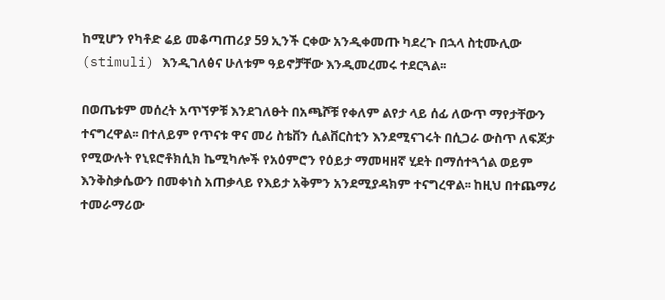ከሚሆን የካቶድ ሬይ መቆጣጠሪያ 59 ኢንች ርቀው አንዲቀመጡ ካደረጉ በኋላ ስቲሙሊው (stimuli) እንዲገለፅና ሁለቱም ዓይኖቻቸው እንዲመረመሩ ተደርጓል፡፡

በወጤቱም መሰረት አጥኘዎቹ እንደገለፁት በአጫሾቹ የቀለም ልየታ ላይ ሰፊ ለውጥ ማየታቸውን ተናግረዋል፡፡ በተለይም የጥናቱ ዋና መሪ ስቴቨን ሲልቨርስቲን እንደሚናገሩት በሲጋራ ውስጥ ለፍጆታ የሚውሉት የኒዩሮቶክሲክ ኬሚካሎች የአዕምሮን የዕይታ ማመዛዘኛ ሂደት በማሰተጓጎል ወይም እንቅስቃሴውን በመቀነስ አጠቃላይ የእይታ አቅምን አንደሚያዳክም ተናግረዋል፡፡ ከዚህ በተጨማሪ ተመራማሪው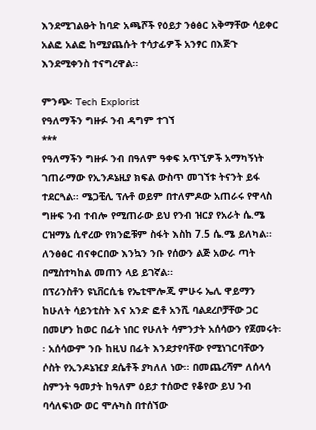እንደሚገልፁት ከባድ አጫሾች የዕይታ ንፅፅር አቅማቸው ሳይቀር አልፎ አልፎ ከሚያጨሱት ተሳታፊዎች አንፃር በእጅጉ እንደሚቀንስ ተናግረዋል፡፡

ምንጭ፡ Tech Explorist
የዓለማችን ግዙፉ ንብ ዳግም ተገኘ
***
የዓለማችን ግዙፉ ንብ በዓለም ዓቀፍ አጥኚዎች አማካኝነት ገጠራማው የኢንዶኔዚያ ክፍል ውስጥ መገኘቱ ትናንት ይፋ ተደርጓል፡፡ ሜጋቺሊ ፕሉቶ ወይም በተለምዶው አጠራሩ የዋላስ ግዙፍ ንብ ተብሎ የሚጠራው ይህ የንብ ዝርያ የአራት ሴ.ሜ ርዝማኔ ሲኖረው የክንፎቹም ስፋት እስከ 7.5 ሴ.ሜ ይለካል፡፡ ለንፅፅር ብናቀርበው እንኳን ንቡ የሰውን ልጅ አውራ ጣት በሚስተካከል መጠን ላይ ይገኛል፡፡
በፕሪንስቶን ዩኒቨርሲቴ የኤቲሞሎጂ ምሁሩ ኤሊ ዋይማን ከሁለት ሳይንቲስት እና አንድ ፎቶ አንሺ ባልደረቦቻቸው ጋር በመሆን ከወር በፊት ነበር የሁለት ሳምንታት አሰሳውን የጀመሩት፡፡ አሰሳውም ንቡ ከዚህ በፊት እንደታየባቸው የሚነገርባቸውን ሶስት የኢንዶኔዢያ ደሴቶች ያካለለ ነው፡፡ በመጨረሻም ለሰላሳ ስምንት ዓመታት ከዓለም ዕይታ ተሰውሮ የቆየው ይህ ንብ ባሳለፍነው ወር ሞሉካስ በተሰኘው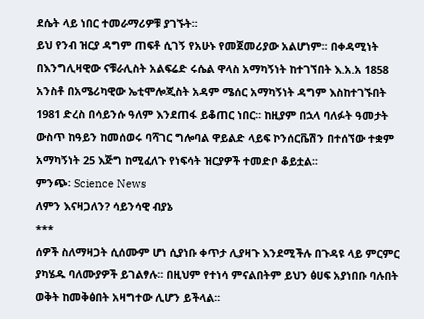ደሴት ላይ ነበር ተመራማሪዎቹ ያገኙት፡፡
ይህ የንብ ዝርያ ዳግም ጠፍቶ ሲገኝ የአሁኑ የመጀመሪያው አልሆነም፡፡ በቀዳሚነት በእንግሊዛዊው ናቹራሊስት አልፍሬድ ሩሴል ዋላስ አማካኝነት ከተገኘበት እ.አ.አ 1858 አንስቶ በአሜሪካዊው ኤቲሞሎጂስት አዳም ሜሰር አማካኝነት ዳግም እስከተገኙበት 1981 ድረስ በሳይንሱ ዓለም እንደጠፋ ይቆጠር ነበር፡፡ ከዚያም በኋላ ባለፉት ዓመታት ውስጥ ከዓይን ከመሰወሩ ባሻገር ግሎባል ዋይልድ ላይፍ ኮንሰርቬሽን በተሰኘው ተቋም አማካኝነት 25 እጅግ ከሚፈለጉ የነፍሳት ዝርያዎች ተመድቦ ቆይቷል፡፡
ምንጭ፡ Science News
ለምን እናዛጋለን? ሳይንሳዊ ብያኔ
***
ሰዎች ስለማዛጋት ሲሰሙም ሆነ ሲያነቡ ቀጥታ ሊያዛጉ እንደሚችሉ በጉዳዩ ላይ ምርምር ያካሄዱ ባለሙያዎች ይገልፃሉ፡፡ በዚህም የተነሳ ምናልበትም ይህን ፅሀፍ አያነበቡ ባሉበት ወቅት ከመቅፅበት አዛግተው ሊሆን ይችላል፡፡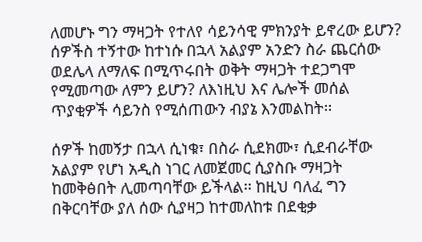ለመሆኑ ግን ማዛጋት የተለየ ሳይንሳዊ ምክንያት ይኖረው ይሆን? ሰዎችስ ተኝተው ከተነሱ በኋላ አልያም አንድን ስራ ጨርሰው ወደሌላ ለማለፍ በሚጥሩበት ወቅት ማዛጋት ተደጋግሞ የሚመጣው ለምን ይሆን? ለእነዚህ እና ሌሎች መሰል ጥያቂዎች ሳይንስ የሚሰጠውን ብያኔ እንመልከት፡፡

ሰዎች ከመኝታ በኋላ ሲነቁ፣ በስራ ሲደክሙ፣ ሲደብራቸው አልያም የሆነ አዲስ ነገር ለመጀመር ሲያስቡ ማዛጋት ከመቅፅበት ሊመጣባቸው ይችላል፡፡ ከዚህ ባለፈ ግን በቅርባቸው ያለ ሰው ሲያዛጋ ከተመለከቱ በደቂቃ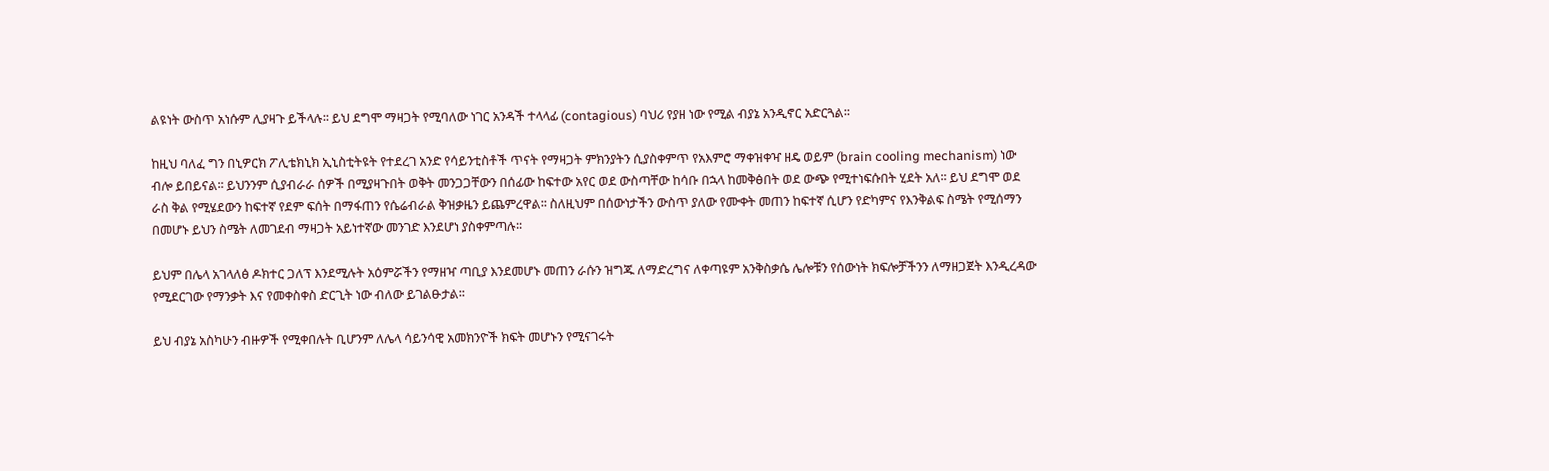ልዩነት ውስጥ አነሱም ሊያዛጉ ይችላሉ፡፡ ይህ ደግሞ ማዛጋት የሚባለው ነገር አንዳች ተላላፊ (contagious) ባህሪ የያዘ ነው የሚል ብያኔ አንዲኖር አድርጓል፡፡

ከዚህ ባለፈ ግን በኒዎርክ ፖሊቴክኒክ ኢኒስቲትዩት የተደረገ አንድ የሳይንቲስቶች ጥናት የማዛጋት ምክንያትን ሲያስቀምጥ የአእምሮ ማቀዝቀዣ ዘዴ ወይም (brain cooling mechanism) ነው ብሎ ይበይናል፡፡ ይህንንም ሲያብራራ ሰዎች በሚያዛጉበት ወቅት መንጋጋቸውን በሰፊው ከፍተው አየር ወደ ውስጣቸው ከሳቡ በኋላ ከመቅፅበት ወደ ውጭ የሚተነፍሱበት ሂደት አለ፡፡ ይህ ደግሞ ወደ ራስ ቅል የሚሄደውን ከፍተኛ የደም ፍሰት በማፋጠን የሴሬብራል ቅዝቃዜን ይጨምረዋል፡፡ ስለዚህም በሰውነታችን ውስጥ ያለው የሙቀት መጠን ከፍተኛ ሲሆን የድካምና የእንቅልፍ ስሜት የሚሰማን በመሆኑ ይህን ስሜት ለመገደብ ማዛጋት አይነተኛው መንገድ እንደሆነ ያስቀምጣሉ፡፡

ይህም በሌላ አገላለፅ ዶክተር ጋለፕ እንደሚሉት አዕምሯችን የማዘዣ ጣቢያ እንደመሆኑ መጠን ራሱን ዝግጁ ለማድረግና ለቀጣዩም አንቅስቃሴ ሌሎቹን የሰውነት ክፍሎቻችንን ለማዘጋጀት እንዲረዳው የሚደርገው የማንቃት እና የመቀስቀስ ድርጊት ነው ብለው ይገልፁታል፡፡

ይህ ብያኔ አስካሁን ብዙዎች የሚቀበሉት ቢሆንም ለሌላ ሳይንሳዊ አመክንዮች ክፍት መሆኑን የሚናገሩት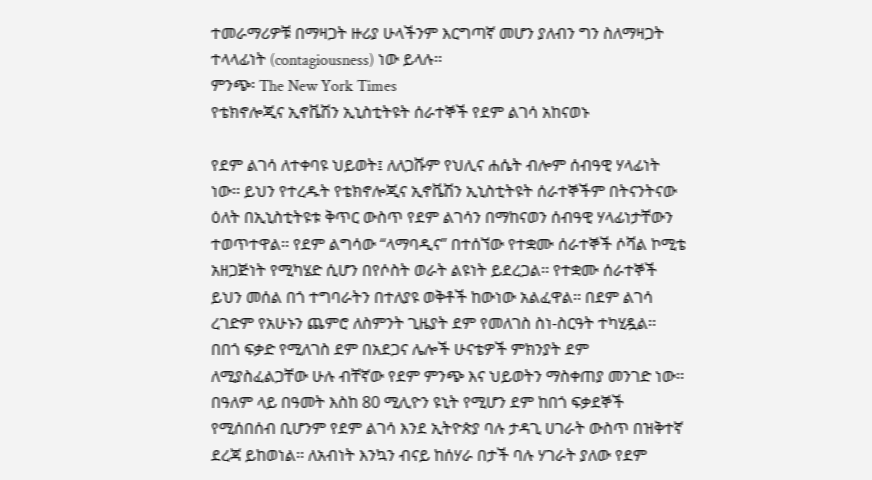ተመራማሪዎቹ በማዛጋት ዙሪያ ሁላችንም እርግጣኛ መሆን ያለብን ግን ስለማዛጋት ተላላፊነት (contagiousness) ነው ይላሉ፡፡
ምንጭ፡ The New York Times
የቴክኖሎጂና ኢኖቬሽን ኢኒስቲትዩት ሰራተኞች የደም ልገሳ አከናወኑ

የደም ልገሳ ለተቀባዩ ህይወት፤ ለለጋሹም የህሊና ሐሴት ብሎም ሰብዓዊ ሃላፊነት ነው፡፡ ይህን የተረዱት የቴክኖሎጂና ኢኖቬሽን ኢኒስቲትዩት ሰራተኞችም በትናንትናው ዕለት በኢኒስቲትዩቱ ቅጥር ውስጥ የደም ልገሳን በማከናወን ሰብዓዊ ሃላፊነታቸውን ተወጥተዋል፡፡ የደም ልግሳው “ላማባዲና” በተሰኘው የተቋሙ ሰራተኞች ሶሻል ኮሚቴ አዘጋጅነት የሚካሄድ ሲሆን በየሶስት ወራት ልዩነት ይደረጋል፡፡ የተቋሙ ሰራተኞች ይህን መሰል በጎ ተግባራትን በተለያዩ ወቅቶች ከውነው አልፈዋል፡፡ በደም ልገሳ ረገድም የአሁኑን ጨምሮ ለስምንት ጊዜያት ደም የመለገስ ስነ-ስርዓት ተካሂዷል፡፡
በበጎ ፍቃድ የሚለገስ ደም በአደጋና ሌሎች ሁናቴዎች ምክንያት ደም ለሚያስፈልጋቸው ሁሉ ብቸኛው የደም ምንጭ እና ህይወትን ማስቀጠያ መንገድ ነው፡፡ በዓለም ላይ በዓመት እስከ 80 ሚሊዮን ዩኒት የሚሆን ደም ከበጎ ፍቃደኞች የሚሰበሰብ ቢሆንም የደም ልገሳ እንደ ኢትዮጵያ ባሉ ታዳጊ ሀገራት ውስጥ በዝቅተኛ ደረጃ ይከወነል፡፡ ለአብነት እንኳን ብናይ ከሰሃራ በታች ባሉ ሃገራት ያለው የደም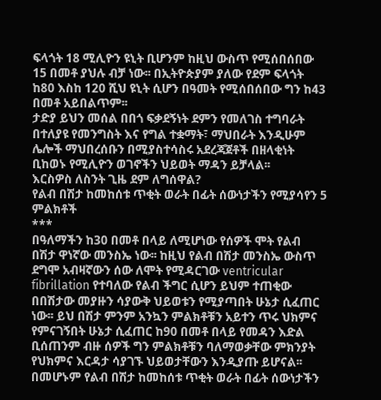ፍላጎት 18 ሚሊዮን ዩኒት ቢሆንም ከዚህ ውስጥ የሚሰበሰበው 15 በመቶ ያህሉ ብቻ ነው፡፡ በኢትዮጵያም ያለው የደም ፍላጎት ከ80 እስከ 120 ሺህ ዩኒት ሲሆን በዓመት የሚሰበሰበው ግን ከ43 በመቶ አይበልጥም፡፡
ታድያ ይህን መሰል በበጎ ፍቃደኝነት ደምን የመለገስ ተግባራት በተለያዩ የመንግስት እና የግል ተቋማት፣ ማህበራት እንዲሁም ሌሎች ማህበረሰቡን በሚያስተሳስሩ አደረጃጀቶች በዘላቂነት ቢከወኑ የሚሊዮን ወገኖችን ህይወት ማዳን ይቻላል፡፡
እርስዎስ ለስንት ጊዜ ደም ለግሰዋል?
የልብ በሽታ ከመከሰቱ ጥቂት ወራት በፊት ሰውነታችን የሚያሳየን 5 ምልክቶች
***
በዓለማችን ከ30 በመቶ በላይ ለሚሆነው የሰዎች ሞት የልብ በሽታ ዋነኛው መንስኤ ነው፡፡ ከዚህ የልብ በሽታ መንስኤ ውስጥ ደግሞ አብዛኛውን ሰው ለሞት የሚዳርገው ventricular fibrillation የተባለው የልብ ችግር ሲሆን ይህም ተጠቂው በበሽታው መያዙን ሳያውቅ ህይወቱን የሚያጣበት ሁኔታ ሲፈጠር ነው፡፡ ይህ በሽታ ምንም አንኳን ምልክቶቹን አይተን ጥሩ ህክምና የምናገኝበት ሁኔታ ሲፈጠር ከ90 በመቶ በላይ የመዳን እድል ቢሰጠንም ብዙ ሰዎች ግን ምልክቶቹን ባለማወቃቸው ምክንያት የህክምና እርዳታ ሳያገኙ ህይወታቸውን እንዲያጡ ይሆናል፡፡ በመሆኑም የልብ በሽታ ከመከሰቱ ጥቂት ወራት በፊት ሰውነታችን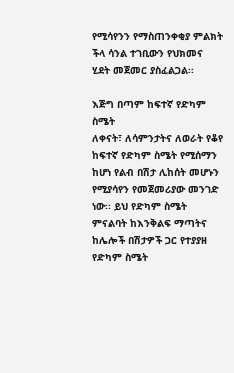የሚሳየንን የማስጠንቀቂያ ምልክት ችላ ሳንል ተገቢውን የህክመና ሂደት መጀመር ያስፈልጋል፡፡

እጅግ በጣም ከፍተኛ የድካም ስሜት
ለቀናት፣ ለሳምንታትና ለወራት የቆየ ከፍተኛ የድካም ስሜት የሚሰማን ከሆነ የልብ በሽታ ሊከሰት መሆኑን የሚያሳየን የመጀመሪያው መንገድ ነው፡፡ ይህ የድካም ስሜት ምናልባት ከእንቅልፍ ማጣትና ከሌሎች በሽታዎች ጋር የተያያዘ የድካም ስሜት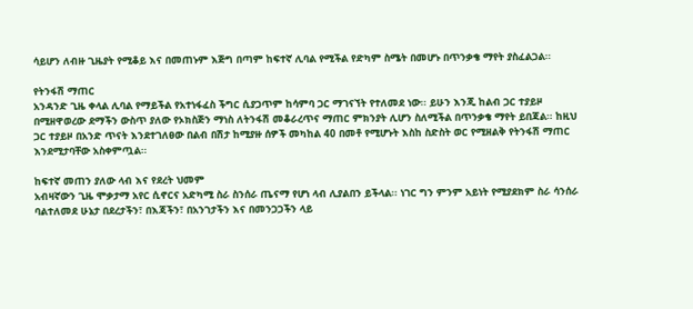ሳይሆን ለብዙ ጊዜያት የሚቆይ እና በመጠኑም እጅግ በጣም ከፍተኛ ሊባል የሚችል የድካም ስሜት በመሆኑ በጥንቃቄ ማየት ያስፈልጋል፡፡

የትንፋሽ ማጠር
አንዳንድ ጊዜ ቀላል ሊባል የማይችል የአተነፋፈስ ችግር ሲያጋጥም ከሳምባ ጋር ማገናኘት የተለመደ ነው፡፡ ይሁን እንጂ ከልብ ጋር ተያይዞ በሚዘዋወረው ደማችን ውስጥ ያለው የኦክስጅን ማነስ ለትንፋሽ መቆራረጥና ማጠር ምክንያት ሊሆን ስለሚችል በጥንቃቄ ማየት ይበጃል፡፡ ከዚህ ጋር ተያይዞ በአንድ ጥናት እንደተገለፀው በልብ በሽታ ከሚያዙ ሰዎች መካከል 40 በመቶ የሚሆኑት እስከ ስድስት ወር የሚዘልቅ የትንፋሽ ማጠር እንደሚታባቸው አስቀምጧል፡፡

ከፍተኛ መጠን ያለው ላብ እና የደረት ህመም
አብዛኛውን ጊዜ ሞቃታማ አየር ሲኖርና አድካሚ ስራ ስንሰራ ጤናማ የሆነ ላብ ሊያልበን ይችላል፡፡ ነገር ግን ምንም አይነት የሚያደክም ስራ ሳንሰራ ባልተለመደ ሁኔታ በደረታችን፣ በእጃችን፣ በአንገታችን እና በመንጋጋችን ላይ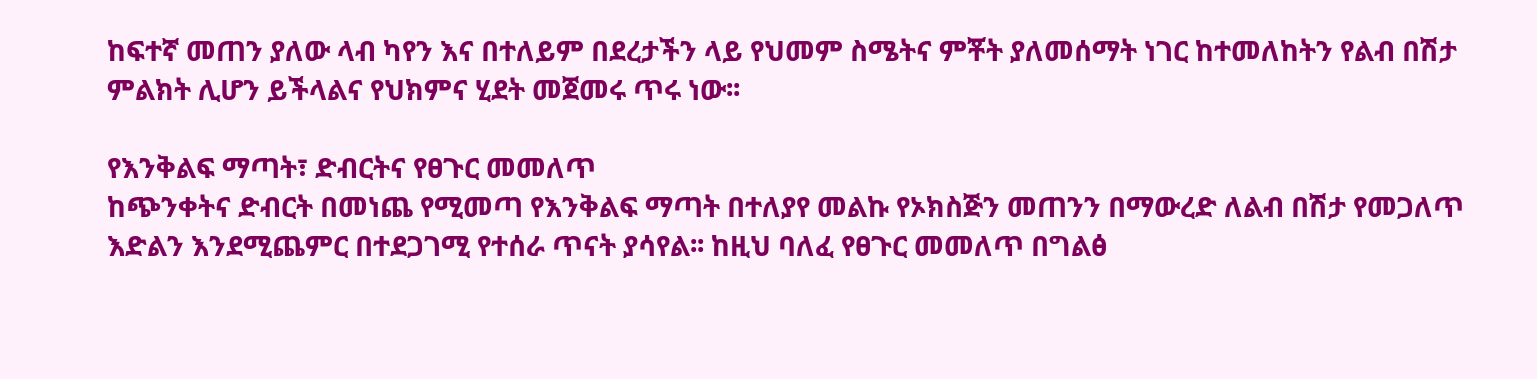ከፍተኛ መጠን ያለው ላብ ካየን እና በተለይም በደረታችን ላይ የህመም ስሜትና ምቾት ያለመሰማት ነገር ከተመለከትን የልብ በሽታ ምልክት ሊሆን ይችላልና የህክምና ሂደት መጀመሩ ጥሩ ነው፡፡

የእንቅልፍ ማጣት፣ ድብርትና የፀጉር መመለጥ
ከጭንቀትና ድብርት በመነጨ የሚመጣ የእንቅልፍ ማጣት በተለያየ መልኩ የኦክስጅን መጠንን በማውረድ ለልብ በሽታ የመጋለጥ እድልን እንደሚጨምር በተደጋገሚ የተሰራ ጥናት ያሳየል፡፡ ከዚህ ባለፈ የፀጉር መመለጥ በግልፅ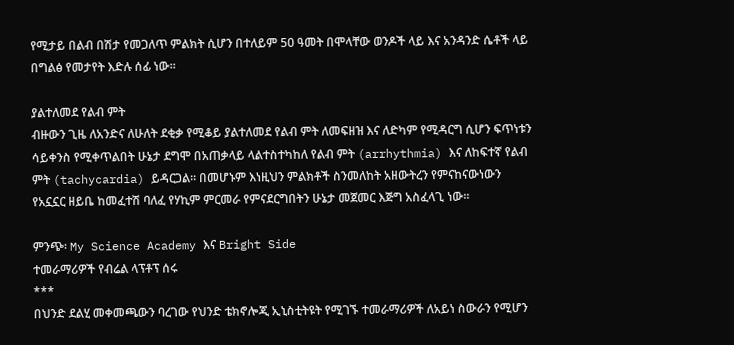የሚታይ በልብ በሽታ የመጋለጥ ምልክት ሲሆን በተለይም 50 ዓመት በሞላቸው ወንዶች ላይ እና አንዳንድ ሴቶች ላይ በግልፅ የመታየት እድሉ ሰፊ ነው፡፡

ያልተለመደ የልብ ምት
ብዙውን ጊዜ ለአንድና ለሁለት ደቂቃ የሚቆይ ያልተለመደ የልብ ምት ለመፍዘዝ እና ለድካም የሚዳርግ ሲሆን ፍጥነቱን ሳይቀንስ የሚቀጥልበት ሁኔታ ደግሞ በአጠቃላይ ላልተስተካከለ የልብ ምት (arrhythmia) እና ለከፍተኛ የልብ ምት (tachycardia) ይዳርጋል፡፡ በመሆኑም እነዚህን ምልክቶች ስንመለከት አዘውትረን የምናከናውነውን የአኗኗር ዘይቤ ከመፈተሽ ባለፈ የሃኪም ምርመራ የምናደርግበትን ሁኔታ መጀመር እጅግ አስፈላጊ ነው፡፡

ምንጭ፡ My Science Academy እና Bright Side
ተመራማሪዎች የብሬል ላፕቶፕ ሰሩ
***
በህንድ ደልሂ መቀመጫውን ባረገው የህንድ ቴክኖሎጂ ኢኒስቲትዩት የሚገኙ ተመራማሪዎች ለአይነ ስውራን የሚሆን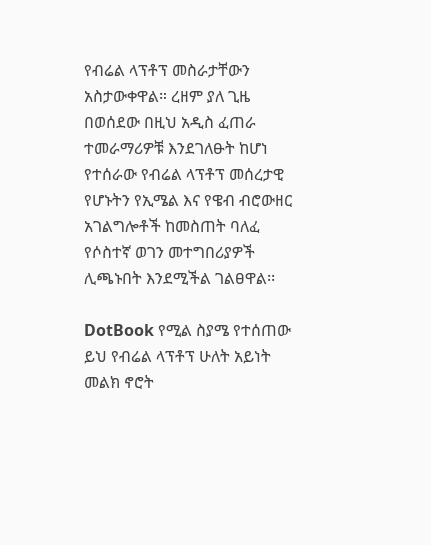የብሬል ላፕቶፕ መስራታቸውን አስታውቀዋል። ረዘም ያለ ጊዜ በወሰደው በዚህ አዲስ ፈጠራ ተመራማሪዎቹ እንደገለፁት ከሆነ የተሰራው የብሬል ላፕቶፕ መሰረታዊ የሆኑትን የኢሜል እና የዌብ ብሮውዘር አገልግሎቶች ከመስጠት ባለፈ የሶስተኛ ወገን መተግበሪያዎች ሊጫኑበት እንደሚችል ገልፀዋል፡፡

DotBook የሚል ስያሜ የተሰጠው ይህ የብሬል ላፕቶፕ ሁለት አይነት መልክ ኖሮት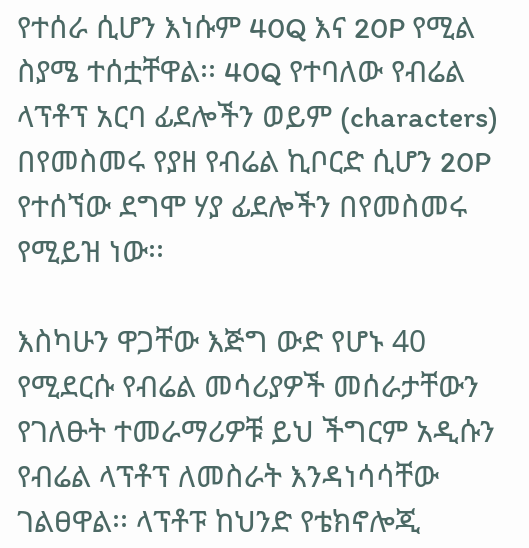የተሰራ ሲሆን እነሱም 40Q እና 20P የሚል ስያሜ ተሰቷቸዋል፡፡ 40Q የተባለው የብሬል ላፕቶፕ አርባ ፊደሎችን ወይም (characters) በየመስመሩ የያዘ የብሬል ኪቦርድ ሲሆን 20P የተሰኘው ደግሞ ሃያ ፊደሎችን በየመስመሩ የሚይዝ ነው፡፡

እስካሁን ዋጋቸው እጅግ ውድ የሆኑ 40 የሚደርሱ የብሬል መሳሪያዎች መሰራታቸውን የገለፁት ተመራማሪዎቹ ይህ ችግርም አዲሱን የብሬል ላፕቶፕ ለመስራት እንዳነሳሳቸው ገልፀዋል፡፡ ላፕቶፑ ከህንድ የቴክኖሎጂ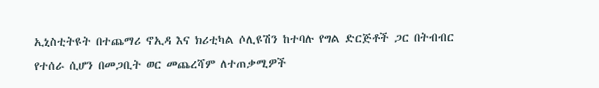ኢኒስቲትዩት በተጨማሪ ኖኢዳ እና ክሪቲካል ሶሊዩሽን ከተባሉ የግል ድርጅቶች ጋር በትብብር የተሰራ ሲሆን በመጋቢት ወር መጨረሻም ለተጠቃሚዎች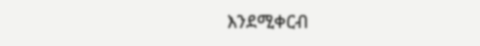እንደሚቀርብ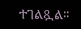ተገልጿል፡፡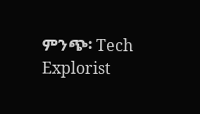ምንጭ፡ Tech Explorist